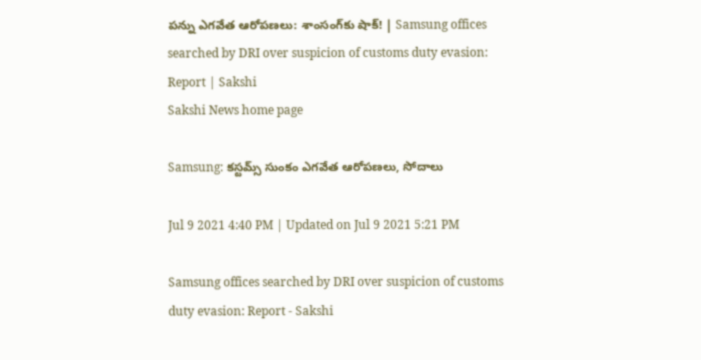పన్ను ఎగవేత ఆరోపణలు: శాంసంగ్‌కు షాక్‌! | Samsung offices searched by DRI over suspicion of customs duty evasion: Report | Sakshi
Sakshi News home page

Samsung: కస్టమ్స్‌ సుంకం ఎగవేత ఆరోపణలు, సోదాలు

Jul 9 2021 4:40 PM | Updated on Jul 9 2021 5:21 PM

Samsung offices searched by DRI over suspicion of customs duty evasion: Report - Sakshi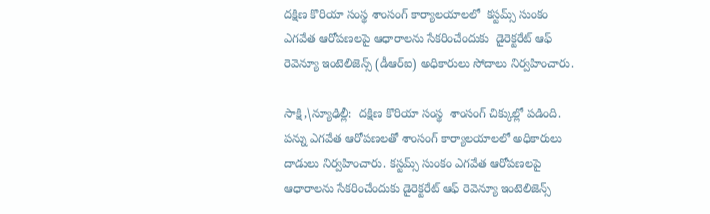దక్షిణ కొరియా సంస్థ శాంసంగ్‌ కార్యాలయాలలో  కస్టమ్స్ సుంకం ఎగవేత ఆరోపణలపై ఆధారాలను సేకరించేందుకు  డైరెక్టరేట్ ఆఫ్ రెవెన్యూ ఇంటెలిజెన్స్ (డీఆర్‌ఐ) అధికారులు సోదాలు నిర్వహించారు.

సాక్షి,\న్యూఢిల్లీ:  దక్షిణ కొరియా సంస్థ  శాంసంగ్‌ చిక్కుల్లో పడింది.  పన్ను ఎగవేత ఆరోపణలతో శాంసంగ్‌ కార్యాలయాలలో అధికారులు దాడులు నిర్వహించారు. కస్టమ్స్ సుంకం ఎగవేత ఆరోపణలపై ఆధారాలను సేకరించేందుకు డైరెక్టరేట్ ఆఫ్ రెవెన్యూ ఇంటెలిజెన్స్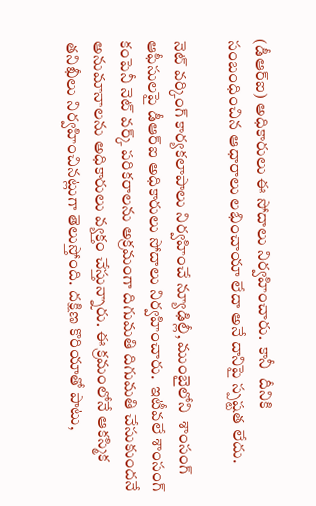(డీఆర్‌ఐ) అధికారులు ఈ సోదాలు నిర్వహించారు.  కానీ  దీనికి సంబంధించిన ఆధారాలు లభించాయా లేదా అనే దానిపై స్పష్టత లేదు.

నెట్ వర్కింగ్ కార్యకలాపాలు నిర్వహించే న్యూఢిల్లీ, ముంబైలోని  శాంసంగ్  ఆఫీసులపై డీఆర్ఐ అధికారులు సోదాలు నిర్వహించారు.  ఇటీవలే శాంసంగ్ కంపెనీ నెట్ వర్క్ పరికరాలను అక్రమంగా దిగుమతి దిగుమతి చేసుకుందనే అనుమానాలను అధికారులు వ్యక్తం చేస్తున్నారు. ఈ క్రమంలోనే ఆకస్మిక తనిఖీలు నిర్వహించినట్లుగా తెలుస్తోంది. దక్షిణ కొరియాతో పాటు,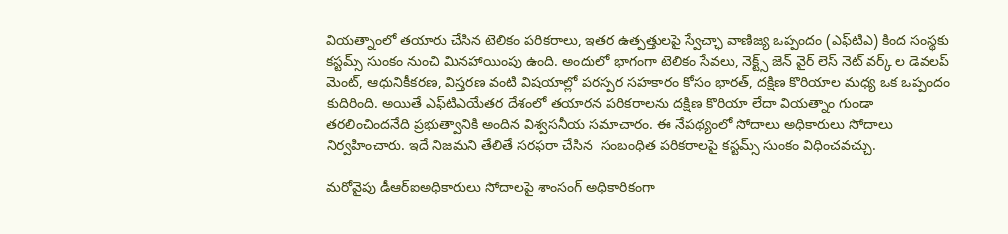వియత్నాంలో తయారు చేసిన టెలికం పరికరాలు, ఇతర ఉత్పత్తులపై స్వేచ్ఛా వాణిజ్య ఒప్పందం (ఎఫ్‌టిఎ) కింద సంస్థకు కస్టమ్స్ సుంకం నుంచి మినహాయింపు ఉంది. అందులో భాగంగా టెలికం సేవలు, నెక్ట్స్ జెన్ వైర్ లెస్ నెట్ వర్క్ ల డెవలప్ మెంట్, ఆధునికీకరణ, విస్తరణ వంటి విషయాల్లో పరస్పర సహకారం కోసం భారత్, దక్షిణ కొరియాల మధ్య ఒక ఒప్పందం కుదిరింది. అయితే ఎఫ్‌టిఎయేతర దేశంలో తయారన పరికరాలను దక్షిణ కొరియా లేదా వియత్నాం గుండా తరలించిందనేది ప్రభుత్వానికి అందిన విశ్వసనీయ సమాచారం. ఈ నేపథ్యంలో సోదాలు అధికారులు సోదాలు నిర్వహించారు. ఇదే నిజమని తేలితే సరఫరా చేసిన  సంబంధిత పరికరాలపై కస్టమ్స్ సుంకం విధించవచ్చు.

మరోవైపు డీఆర్ఐఅధికారులు సోదాలపై శాంసంగ్ అధికారికంగా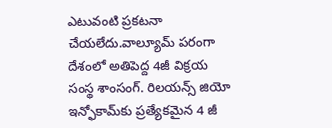ఎటువంటి ప్రకటనా చేయలేదు.వాల్యూమ్ పరంగా దేశంలో అతిపెద్ద 4జీ విక్రయ సంస్థ శాంసంగ్‌. రిలయన్స్ జియో ఇన్ఫోకామ్‌కు ప్రత్యేకమైన 4 జీ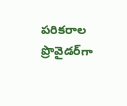పరికరాల ప్రొవైడర్‌గా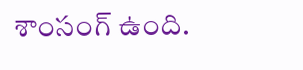శాంసంగ్‌ ఉంది.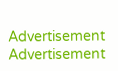Advertisement
Advertisement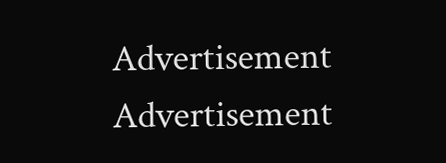Advertisement
Advertisement